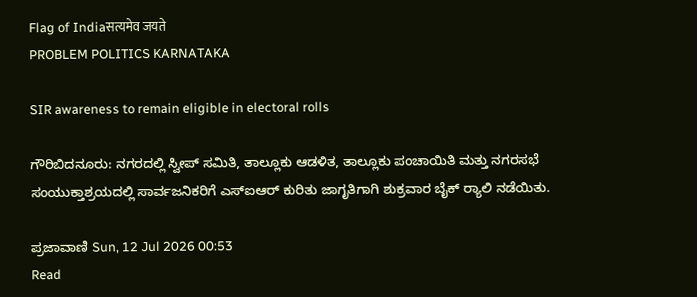Flag of Indiaसत्यमेव जयते
PROBLEM POLITICS KARNATAKA

SIR awareness to remain eligible in electoral rolls

ಗೌರಿಬಿದನೂರು: ನಗರದಲ್ಲಿ ಸ್ವೀಪ್ ಸಮಿತಿ, ತಾಲ್ಲೂಕು ಆಡಳಿತ, ತಾಲ್ಲೂಕು ಪಂಚಾಯಿತಿ ಮತ್ತು ನಗರಸಭೆ ಸಂಯುಕ್ತಾಶ್ರಯದಲ್ಲಿ ಸಾರ್ವಜನಿಕರಿಗೆ ಎಸ್‌ಐಆರ್ ಕುರಿತು ಜಾಗೃತಿಗಾಗಿ ಶುಕ್ರವಾರ ಬೈಕ್ ರ್‍ಯಾಲಿ ನಡೆಯಿತು.

ಪ್ರಜಾವಾಣಿ Sun, 12 Jul 2026 00:53
Read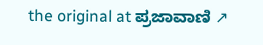the original at ಪ್ರಜಾವಾಣಿ ↗